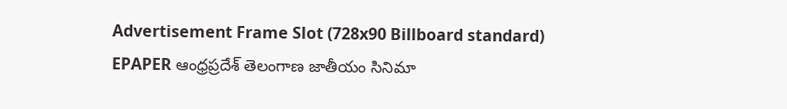Advertisement Frame Slot (728x90 Billboard standard)
EPAPER ఆంధ్రప్రదేశ్ తెలంగాణ జాతీయం సినిమా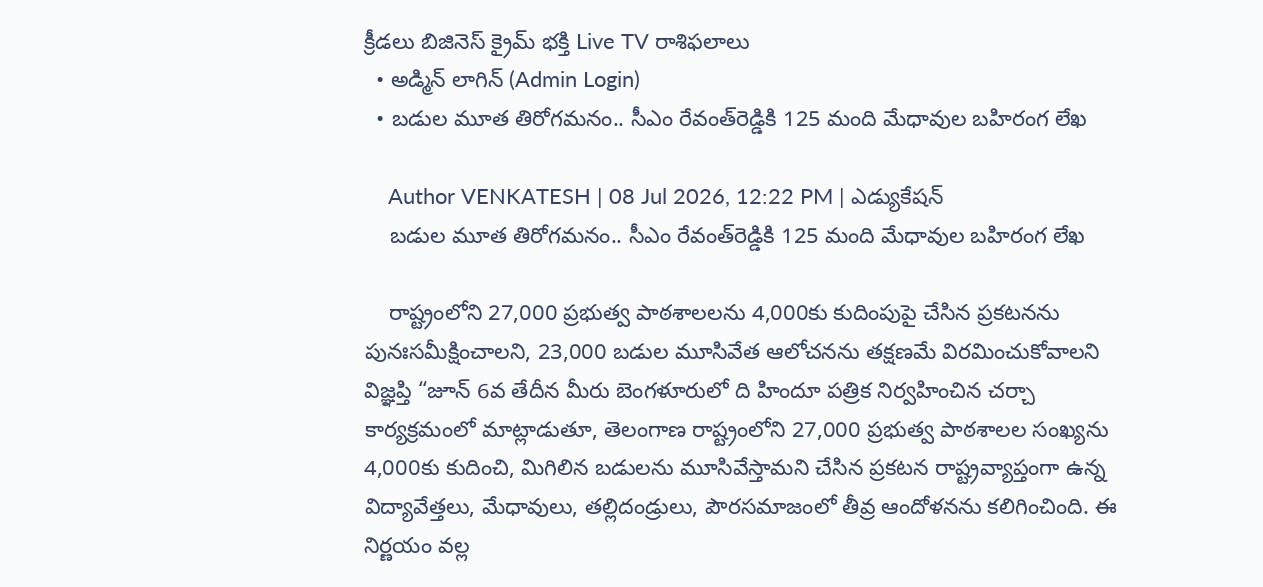క్రీడలు బిజినెస్ క్రైమ్ భక్తి Live TV రాశిఫలాలు
  • అడ్మిన్ లాగిన్ (Admin Login)
  • బడుల మూత తిరోగమనం.. సీఎం రేవంత్‌రెడ్డికి 125 మంది మేధావుల బహిరంగ లేఖ

    Author VENKATESH | 08 Jul 2026, 12:22 PM | ఎడ్యుకేషన్
    బడుల మూత తిరోగమనం.. సీఎం రేవంత్‌రెడ్డికి 125 మంది మేధావుల బహిరంగ లేఖ

    రాష్ట్రంలోని 27,000 ప్రభుత్వ పాఠశాలలను 4,000కు కుదింపుపై చేసిన ప్రకటనను పునఃసమీక్షించాలని, 23,000 బడుల మూసివేత ఆలోచనను తక్షణమే విరమించుకోవాలని విజ్ఞప్తి “జూన్‌ 6వ తేదీన మీరు బెంగళూరులో ది హిందూ పత్రిక నిర్వహించిన చర్చా కార్యక్రమంలో మాట్లాడుతూ, తెలంగాణ రాష్ట్రంలోని 27,000 ప్రభుత్వ పాఠశాలల సంఖ్యను 4,000కు కుదించి, మిగిలిన బడులను మూసివేస్తామని చేసిన ప్రకటన రాష్ట్రవ్యాప్తంగా ఉన్న విద్యావేత్తలు, మేధావులు, తల్లిదండ్రులు, పౌరసమాజంలో తీవ్ర ఆందోళనను కలిగించింది. ఈ నిర్ణయం వల్ల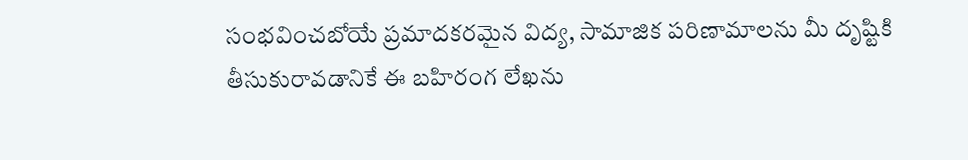సంభవించబోయే ప్రమాదకరమైన విద్య, సామాజిక పరిణామాలను మీ దృష్టికి తీసుకురావడానికే ఈ బహిరంగ లేఖను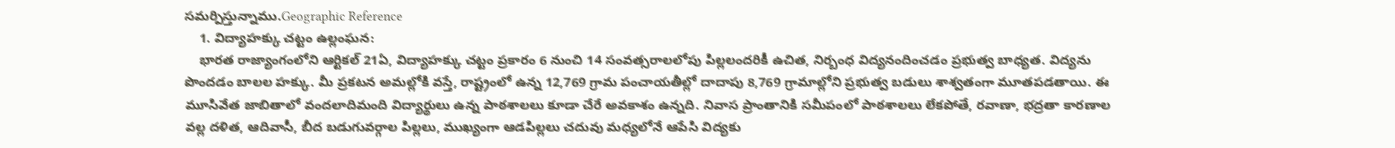సమర్పిస్తున్నాము.Geographic Reference
    1. విద్యాహక్కు చట్టం ఉల్లంఘన:
    భారత రాజ్యాంగంలోని ఆర్టికల్‌ 21ఏ, విద్యాహక్కు చట్టం ప్రకారం 6 నుంచి 14 సంవత్సరాలలోపు పిల్లలందరికీ ఉచిత, నిర్బంధ విద్యనందించడం ప్రభుత్వ బాధ్యత. విద్యను పొందడం బాలల హక్కు. మీ ప్రకటన అమల్లోకి వస్తే, రాష్ట్రంలో ఉన్న 12,769 గ్రామ పంచాయతీల్లో దాదాపు 8,769 గ్రామాల్లోని ప్రభుత్వ బడులు శాశ్వతంగా మూతపడతాయి. ఈ మూసివేత జాబితాలో వందలాదిమంది విద్యార్థులు ఉన్న పాఠశాలలు కూడా చేరే అవకాశం ఉన్నది. నివాస ప్రాంతానికి సమీపంలో పాఠశాలలు లేకపోతే, రవాణా, భద్రతా కారణాల వల్ల దళిత, ఆదివాసీ, బీద బడుగువర్గాల పిల్లలు, ముఖ్యంగా ఆడపిల్లలు చదువు మధ్యలోనే ఆపేసి విద్యకు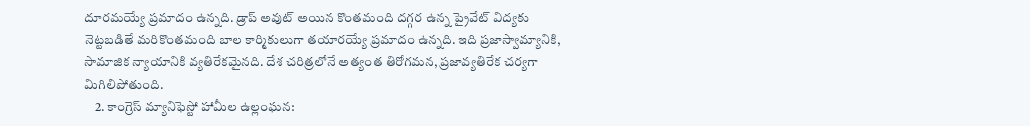దూరమయ్యే ప్రమాదం ఉన్నది. డ్రాప్‌ అవుట్‌ అయిన కొంతమంది దగ్గర ఉన్న ప్రైవేట్‌ విద్యకు నెట్టబడితే మరికొంతమంది బాల కార్మికులుగా తయారయ్యే ప్రమాదం ఉన్నది. ఇది ప్రజాస్వామ్యానికి, సామాజిక న్యాయానికి వ్యతిరేకమైనది. దేశ చరిత్రలోనే అత్యంత తిరోగమన, ప్రజావ్యతిరేక చర్యగా మిగిలిపోతుంది.
    2. కాంగ్రెస్‌ మ్యానిఫెస్టో హామీల ఉల్లంఘన: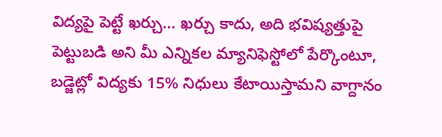విద్యపై పెట్టే ఖర్చు… ఖర్చు కాదు, అది భవిష్యత్తుపై పెట్టుబడి అని మీ ఎన్నికల మ్యానిఫెస్టోలో పేర్కొంటూ, బడ్జెట్లో విద్యకు 15% నిధులు కేటాయిస్తామని వాగ్దానం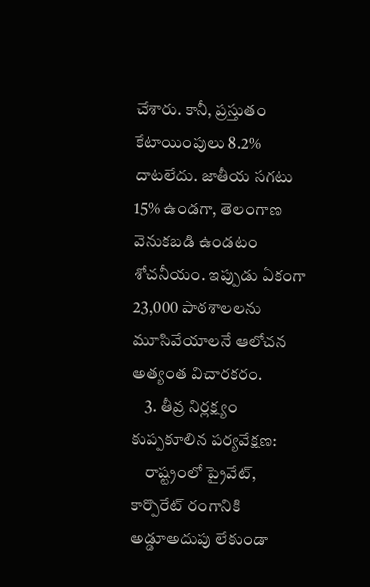చేశారు. కానీ, ప్రస్తుతం కేటాయింపులు 8.2% దాటలేదు. జాతీయ సగటు 15% ఉండగా, తెలంగాణ వెనుకబడి ఉండటం శోచనీయం. ఇప్పుడు ఏకంగా 23,000 పాఠశాలలను మూసివేయాలనే ఆలోచన అత్యంత విచారకరం.
    3. తీవ్ర నిర్లక్ష్యం కుప్పకూలిన పర్యవేక్షణ:
    రాష్ట్రంలో ప్రైవేట్‌, కార్పొరేట్‌ రంగానికి అడ్డూఅదుపు లేకుండా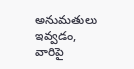అనుమతులు ఇవ్వడం, వారిపై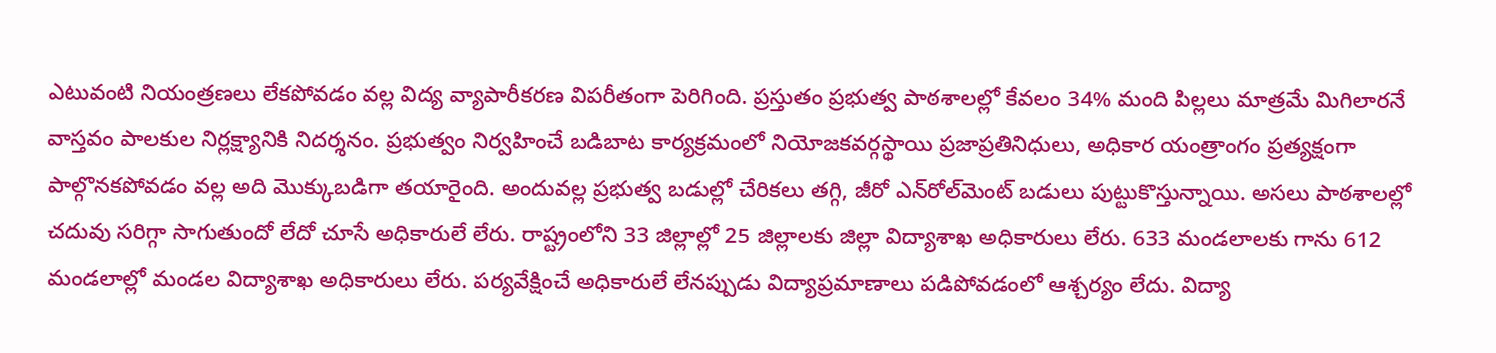ఎటువంటి నియంత్రణలు లేకపోవడం వల్ల విద్య వ్యాపారీకరణ విపరీతంగా పెరిగింది. ప్రస్తుతం ప్రభుత్వ పాఠశాలల్లో కేవలం 34% మంది పిల్లలు మాత్రమే మిగిలారనే వాస్తవం పాలకుల నిర్లక్ష్యానికి నిదర్శనం. ప్రభుత్వం నిర్వహించే బడిబాట కార్యక్రమంలో నియోజకవర్గస్థాయి ప్రజాప్రతినిధులు, అధికార యంత్రాంగం ప్రత్యక్షంగా పాల్గొనకపోవడం వల్ల అది మొక్కుబడిగా తయారైంది. అందువల్ల ప్రభుత్వ బడుల్లో చేరికలు తగ్గి, జీరో ఎన్‌రోల్‌మెంట్‌ బడులు పుట్టుకొస్తున్నాయి. అసలు పాఠశాలల్లో చదువు సరిగ్గా సాగుతుందో లేదో చూసే అధికారులే లేరు. రాష్ట్రంలోని 33 జిల్లాల్లో 25 జిల్లాలకు జిల్లా విద్యాశాఖ అధికారులు లేరు. 633 మండలాలకు గాను 612 మండలాల్లో మండల విద్యాశాఖ అధికారులు లేరు. పర్యవేక్షించే అధికారులే లేనప్పుడు విద్యాప్రమాణాలు పడిపోవడంలో ఆశ్చర్యం లేదు. విద్యా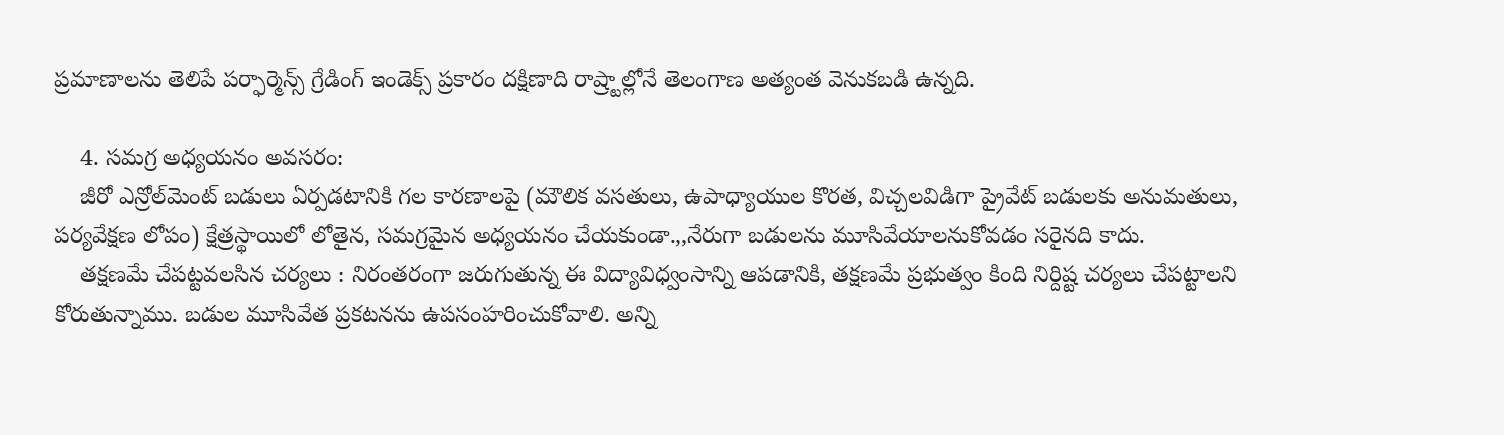ప్రమాణాలను తెలిపే పర్ఫార్మెన్స్‌ గ్రేడింగ్‌ ఇండెక్స్‌ ప్రకారం దక్షిణాది రాష్ర్టాల్లోనే తెలంగాణ అత్యంత వెనుకబడి ఉన్నది.

    4. సమగ్ర అధ్యయనం అవసరం:
    జీరో ఎన్రోల్‌మెంట్‌ బడులు ఏర్పడటానికి గల కారణాలపై (మౌలిక వసతులు, ఉపాధ్యాయుల కొరత, విచ్చలవిడిగా ప్రైవేట్‌ బడులకు అనుమతులు, పర్యవేక్షణ లోపం) క్షేత్రస్థాయిలో లోతైన, సమగ్రమైన అధ్యయనం చేయకుండా.,,నేరుగా బడులను మూసివేయాలనుకోవడం సరైనది కాదు.
    తక్షణమే చేపట్టవలసిన చర్యలు : నిరంతరంగా జరుగుతున్న ఈ విద్యావిధ్వంసాన్ని ఆపడానికి, తక్షణమే ప్రభుత్వం కింది నిర్దిష్ట చర్యలు చేపట్టాలని కోరుతున్నాము. బడుల మూసివేత ప్రకటనను ఉపసంహరించుకోవాలి. అన్ని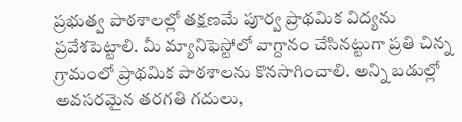ప్రభుత్వ పాఠశాలల్లో తక్షణమే పూర్వ ప్రాథమిక విద్యను ప్రవేశపెట్టాలి. మీ మ్యానిఫెస్టోలో వాగ్దానం చేసినట్టుగా ప్రతి చిన్న గ్రామంలో ప్రాథమిక పాఠశాలను కొనసాగించాలి. అన్ని బడుల్లో అవసరమైన తరగతి గదులు,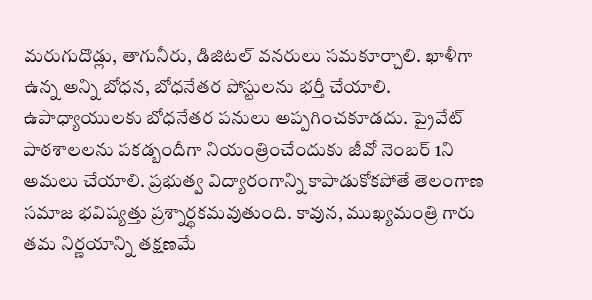మరుగుదొడ్లు, తాగునీరు, డిజిటల్‌ వనరులు సమకూర్చాలి. ఖాళీగా ఉన్న అన్ని బోధన, బోధనేతర పోస్టులను భర్తీ చేయాలి. ఉపాధ్యాయులకు బోధనేతర పనులు అప్పగించకూడదు. ప్రైవేట్‌ పాఠశాలలను పకడ్బందీగా నియంత్రించేందుకు జీవో నెంబర్‌ 1ని అమలు చేయాలి. ప్రభుత్వ విద్యారంగాన్ని కాపాడుకోకపోతే తెలంగాణ సమాజ భవిష్యత్తు ప్రశ్నార్థకమవుతుంది. కావున, ముఖ్యమంత్రి గారు తమ నిర్ణయాన్ని తక్షణమే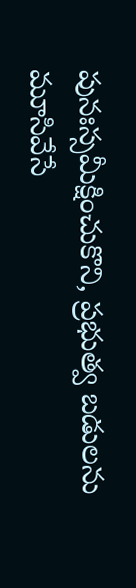పునఃస్సమీక్షించుకొని, ప్రభుత్వ బడులను మూసివేసే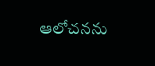ఆలోచనను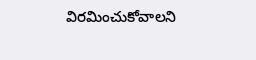విరమించుకోవాలని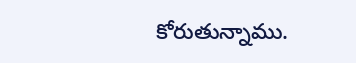కోరుతున్నాము.